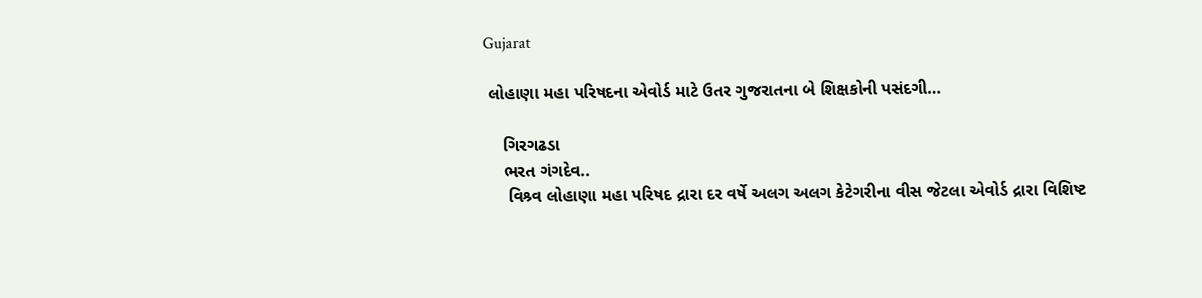Gujarat

 લોહાણા મહા પરિષદના એવોર્ડ માટે ઉતર ગુજરાતના બે શિક્ષકોની પસંદગી…

    ગિરગઢડા
    ભરત ગંગદેવ..
     વિશ્ર્વ લોહાણા મહા પરિષદ દ્રારા દર વર્ષે અલગ અલગ કેટેગરીના વીસ જેટલા એવોર્ડ દ્રારા વિશિષ્ટ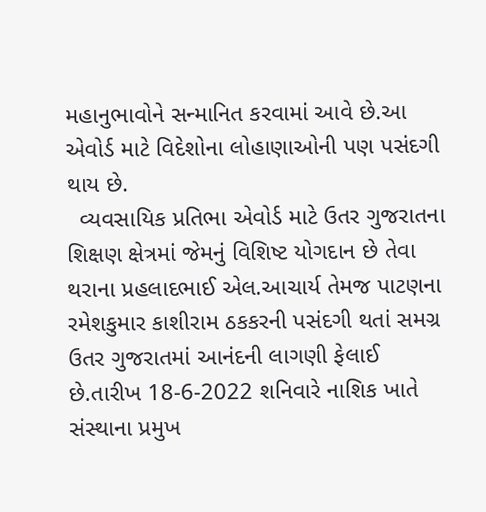મહાનુભાવોને સન્માનિત કરવામાં આવે છે.આ એવોર્ડ માટે વિદેશોના લોહાણાઓની પણ પસંદગી થાય છે.
  વ્યવસાયિક પ્રતિભા એવોર્ડ માટે ઉતર ગુજરાતના શિક્ષણ ક્ષેત્રમાં જેમનું વિશિષ્ટ યોગદાન છે તેવા થરાના પ્રહલાદભાઈ એલ.આચાર્ય તેમજ પાટણના રમેશકુમાર કાશીરામ ઠકકરની પસંદગી થતાં સમગ્ર ઉતર ગુજરાતમાં આનંદની લાગણી ફેલાઈ છે.તારીખ 18-6-2022 શનિવારે નાશિક ખાતે સંસ્થાના પ્રમુખ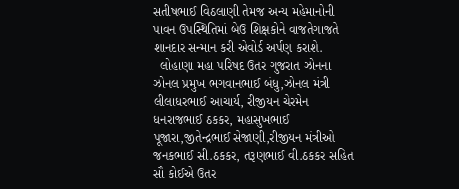સતીષભાઈ વિઠલાણી તેમજ અન્ય મહેમાનોની પાવન ઉપસ્થિતિમાં બેઉ શિક્ષકોને વાજતેગાજતે શાનદાર સન્માન કરી એવોર્ડ અર્પણ કરાશે.
  લોહાણા મહા પરિષદ ઉતર ગુજરાત ઝોનના ઝોનલ પ્રમુખ ભગવાનભાઈ બંધુ,ઝોનલ મંત્રી લીલાધરભાઈ આચાર્ય, રીજીયન ચેરમેન ધનરાજભાઈ ઠકકર, મહાસુખભાઈ પૂજારા,જીતેન્દ્રભાઈ સેજાણી,રીજીયન મંત્રીઓ જનકભાઈ સી.ઠકકર, તરૂણભાઈ વી.ઠકકર સહિત સૌ કોઈએ ઉતર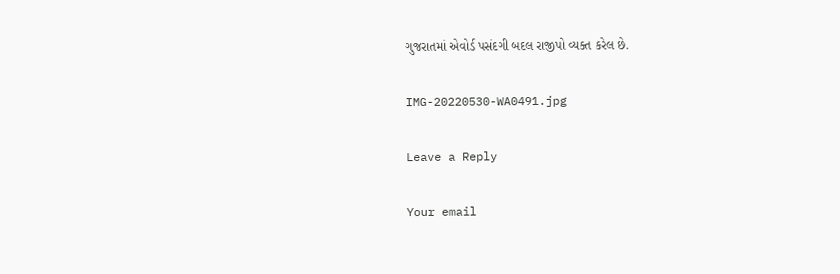ગુજરાતમાં એવોર્ડ પસંદગી બદલ રાજીપો વ્યક્ત કરેલ છે.

IMG-20220530-WA0491.jpg

Leave a Reply

Your email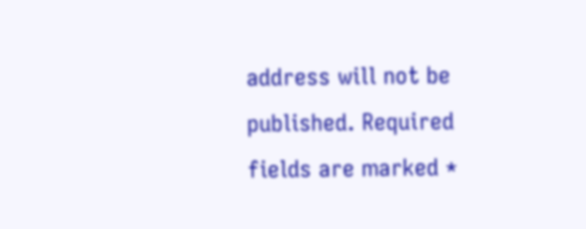address will not be published. Required fields are marked *